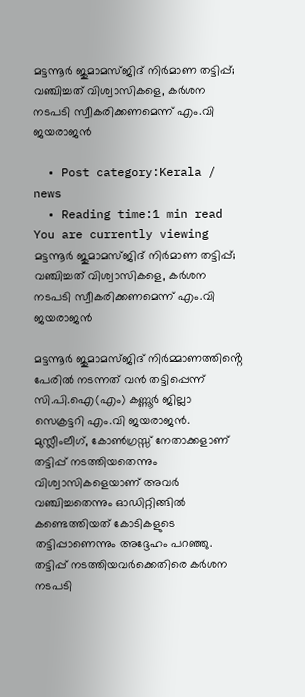മട്ടന്നൂര്‍ ജുമാമസ്ജിദ് നിര്‍മാണ തട്ടിപ്പ്; വഞ്ചിച്ചത് വിശ്വാസികളെ, കര്‍ശന നടപടി സ്വീകരിക്കണമെന്ന് എം.വി ജയരാജന്‍

  • Post category:Kerala / news
  • Reading time:1 min read
You are currently viewing മട്ടന്നൂര്‍ ജുമാമസ്ജിദ് നിര്‍മാണ തട്ടിപ്പ്; വഞ്ചിച്ചത് വിശ്വാസികളെ, കര്‍ശന നടപടി സ്വീകരിക്കണമെന്ന് എം.വി ജയരാജന്‍

മട്ടന്നൂര്‍ ജുമാമസ്ജിദ് നിര്‍മ്മാണത്തിൻ്റെ പേരില്‍ നടന്നത് വന്‍ തട്ടിപ്പെന്ന് സി.പി.ഐ(എം) കണ്ണൂര്‍ ജില്ലാ സെക്രട്ടറി എം.വി ജയരാജന്‍. മുസ്ലീംലീഗ്, കോണ്‍ഗ്രസ്സ് നേതാക്കളാണ് തട്ടിപ്പ് നടത്തിയതെന്നും വിശ്വാസികളെയാണ് അവര്‍ വഞ്ചിച്ചതെന്നും ഓഡിറ്റിങ്ങില്‍ കണ്ടെത്തിയത് കോടികളുടെ തട്ടിപ്പാണെന്നും അദ്ദേഹം പറഞ്ഞു. തട്ടിപ്പ് നടത്തിയവര്‍ക്കെതിരെ കര്‍ശന നടപടി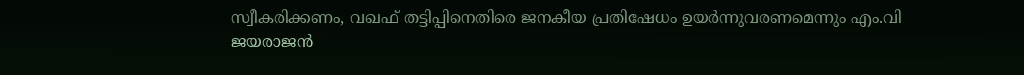സ്വീകരിക്കണം, വഖഫ് തട്ടിപ്പിനെതിരെ ജനകീയ പ്രതിഷേധം ഉയര്‍ന്നുവരണമെന്നും എം.വി ജയരാജന്‍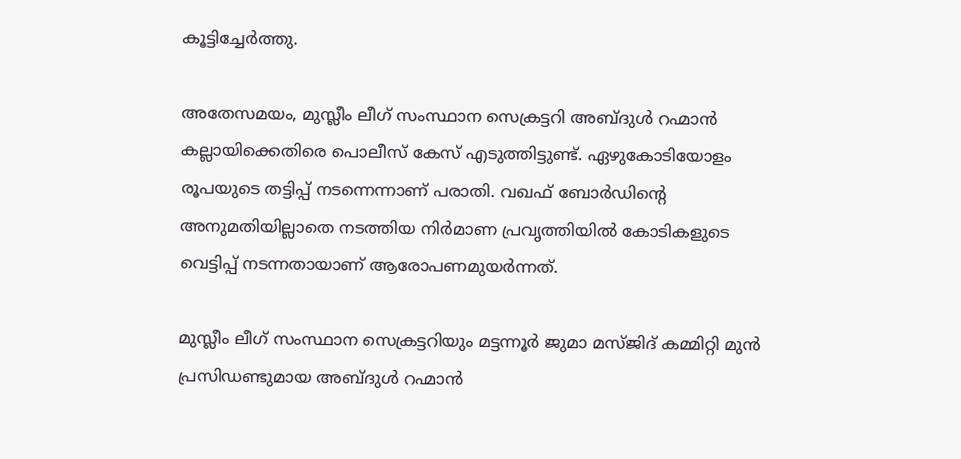കൂട്ടിച്ചേര്‍ത്തു.

അതേസമയം, മുസ്ലീം ലീഗ് സംസ്ഥാന സെക്രട്ടറി അബ്ദുള്‍ റഹ്മാന്‍ കല്ലായിക്കെതിരെ പൊലീസ് കേസ് എടുത്തിട്ടുണ്ട്. ഏഴുകോടിയോളം രൂപയുടെ തട്ടിപ്പ് നടന്നെന്നാണ് പരാതി. വഖഫ്‌ ബോര്‍ഡിൻ്റെ അനുമതിയില്ലാതെ നടത്തിയ നിര്‍മാണ പ്രവൃത്തിയില്‍ കോടികളുടെ വെട്ടിപ്പ്‌ നടന്നതായാണ്‌ ആരോപണമുയര്‍ന്നത്‌.

മുസ്ലീം ലീഗ് സംസ്ഥാന സെക്രട്ടറിയും മട്ടന്നൂര്‍ ജുമാ മസ്ജിദ് കമ്മിറ്റി മുന്‍ പ്രസിഡണ്ടുമായ അബ്ദുള്‍ റഹ്മാന്‍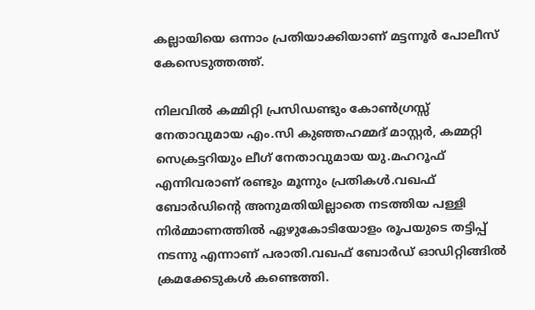കല്ലായിയെ ഒന്നാം പ്രതിയാക്കിയാണ് മട്ടന്നൂര്‍ പോലീസ് കേസെടുത്തത്ത്.

നിലവില്‍ കമ്മിറ്റി പ്രസിഡണ്ടും കോണ്‍ഗ്രസ്സ് നേതാവുമായ എം.സി കുഞ്ഞഹമ്മദ് മാസ്റ്റര്‍, കമ്മറ്റി സെക്രട്ടറിയും ലീഗ് നേതാവുമായ യു.മഹറൂഫ് എന്നിവരാണ് രണ്ടും മൂന്നും പ്രതികള്‍.വഖഫ് ബോര്‍ഡിൻ്റെ അനുമതിയില്ലാതെ നടത്തിയ പള്ളി നിര്‍മ്മാണത്തില്‍ ഏഴുകോടിയോളം രൂപയുടെ തട്ടിപ്പ് നടന്നു എന്നാണ് പരാതി.വഖഫ് ബോര്‍ഡ് ഓഡിറ്റിങ്ങില്‍ ക്രമക്കേടുകള്‍ കണ്ടെത്തി.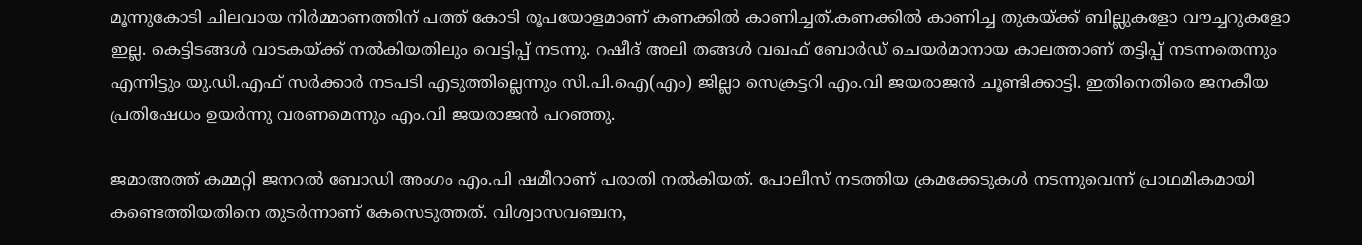മൂന്നുകോടി ചിലവായ നിര്‍മ്മാണത്തിന് പത്ത് കോടി രൂപയോളമാണ് കണക്കില്‍ കാണിച്ചത്.കണക്കില്‍ കാണിച്ച തുകയ്ക്ക് ബില്ലുകളോ വൗച്ചറുകളോ ഇല്ല. കെട്ടിടങ്ങള്‍ വാടകയ്ക്ക് നല്‍കിയതിലും വെട്ടിപ്പ് നടന്നു. റഷീദ് അലി തങ്ങള്‍ വഖഫ് ബോര്‍ഡ് ചെയര്‍മാനായ കാലത്താണ് തട്ടിപ്പ് നടന്നതെന്നും എന്നിട്ടും യു.ഡി.എഫ് സര്‍ക്കാര്‍ നടപടി എടുത്തില്ലെന്നും സി.പി.ഐ(എം) ജില്ലാ സെക്രട്ടറി എം.വി ജയരാജന്‍ ചൂണ്ടിക്കാട്ടി. ഇതിനെതിരെ ജനകീയ പ്രതിഷേധം ഉയര്‍ന്നു വരണമെന്നും എം.വി ജയരാജന്‍ പറഞ്ഞു.

ജമാഅത്ത് കമ്മറ്റി ജനറല്‍ ബോഡി അംഗം എം.പി ഷമീറാണ് പരാതി നല്‍കിയത്. പോലീസ് നടത്തിയ ക്രമക്കേടുകള്‍ നടന്നുവെന്ന് പ്രാഥമികമായി കണ്ടെത്തിയതിനെ തുടര്‍ന്നാണ് കേസെടുത്തത്. വിശ്വാസവഞ്ചന,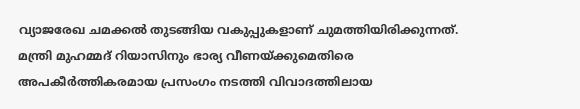വ്യാജരേഖ ചമക്കല്‍ തുടങ്ങിയ വകുപ്പുകളാണ് ചുമത്തിയിരിക്കുന്നത്. മന്ത്രി മുഹമ്മദ് റിയാസിനും ഭാര്യ വീണയ്ക്കുമെതിരെ അപകീര്‍ത്തികരമായ പ്രസംഗം നടത്തി വിവാദത്തിലായ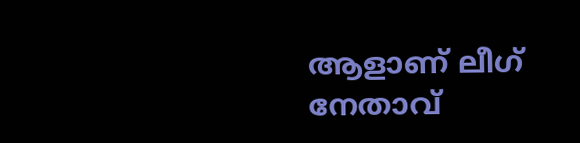ആളാണ് ലീഗ് നേതാവ്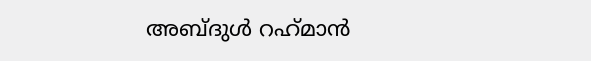അബ്ദുള്‍ റഹ്‌മാന്‍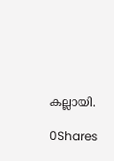കല്ലായി.

0Shares